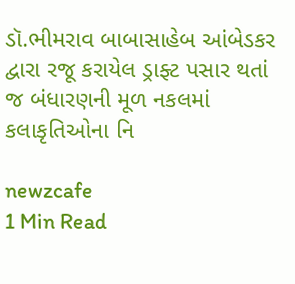ડૉ.ભીમરાવ બાબાસાહેબ આંબેડકર દ્વારા રજૂ કરાયેલ ડ્રાફ્ટ પસાર થતાં જ બંધારણની મૂળ નકલમાં કલાકૃતિઓના નિ

newzcafe
1 Min Read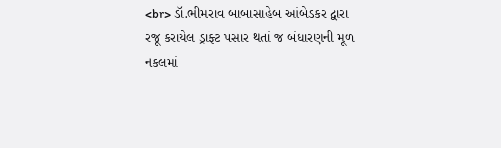<br> ડૉ.ભીમરાવ બાબાસાહેબ આંબેડકર દ્વારા રજૂ કરાયેલ ડ્રાફ્ટ પસાર થતાં જ બંધારણની મૂળ નકલમાં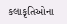કલાકૃતિઓના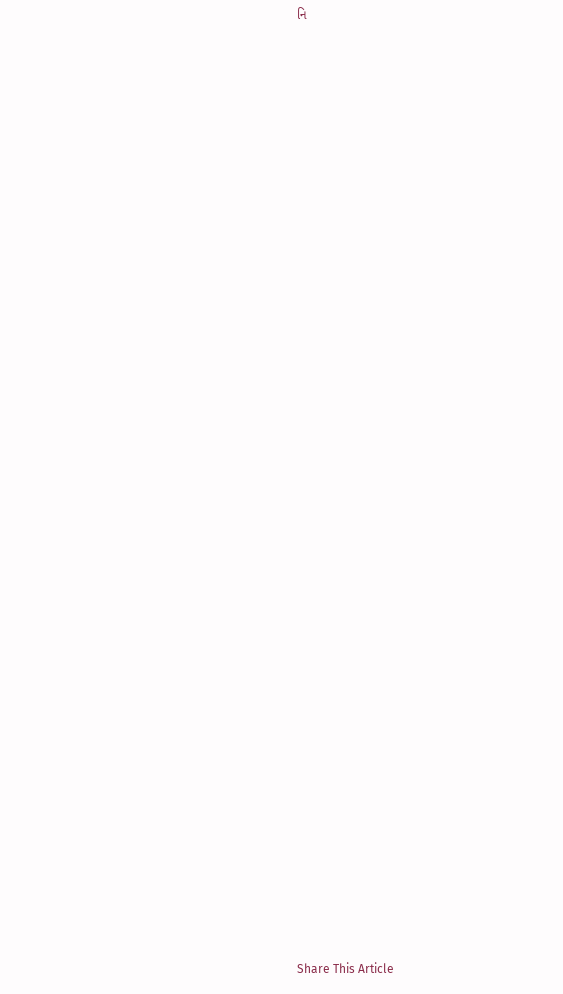નિ




































Share This Article